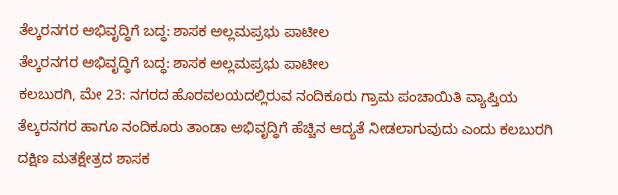ತೆಲ್ಕರನಗರ ಅಭಿವೃದ್ಧಿಗೆ ಬದ್ಧ: ಶಾಸಕ ಅಲ್ಲಮಪ್ರಭು ಪಾಟೀಲ
ತೆಲ್ಕರನಗರ ಅಭಿವೃದ್ಧಿಗೆ ಬದ್ಧ: ಶಾಸಕ ಅಲ್ಲಮಪ್ರಭು ಪಾಟೀಲ
ಕಲಬುರಗಿ, ಮೇ 23: ನಗರದ ಹೊರವಲಯದಲ್ಲಿರುವ ನಂದಿಕೂರು ಗ್ರಾಮ ಪಂಚಾಯಿತಿ ವ್ಯಾಪ್ತಿಯ ತೆಲ್ಕರನಗರ ಹಾಗೂ ನಂದಿಕೂರು ತಾಂಡಾ ಅಭಿವೃದ್ಧಿಗೆ ಹೆಚ್ಚಿನ ಆದ್ಯತೆ ನೀಡಲಾಗುವುದು ಎಂದು ಕಲಬುರಗಿ ದಕ್ಷಿಣ ಮತಕ್ಷೇತ್ರದ ಶಾಸಕ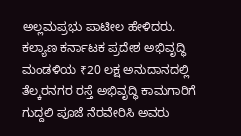ಅಲ್ಲಮಪ್ರಭು ಪಾಟೀಲ ಹೇಳಿದರು.
ಕಲ್ಯಾಣ ಕರ್ನಾಟಕ ಪ್ರದೇಶ ಅಭಿವೃದ್ಧಿ ಮಂಡಳಿಯ ₹20 ಲಕ್ಷ ಅನುದಾನದಲ್ಲಿ ತೆಲ್ಕರನಗರ ರಸ್ತೆ ಅಭಿವೃದ್ಧಿ ಕಾಮಗಾರಿಗೆ ಗುದ್ದಲಿ ಪೂಜೆ ನೆರವೇರಿಸಿ ಅವರು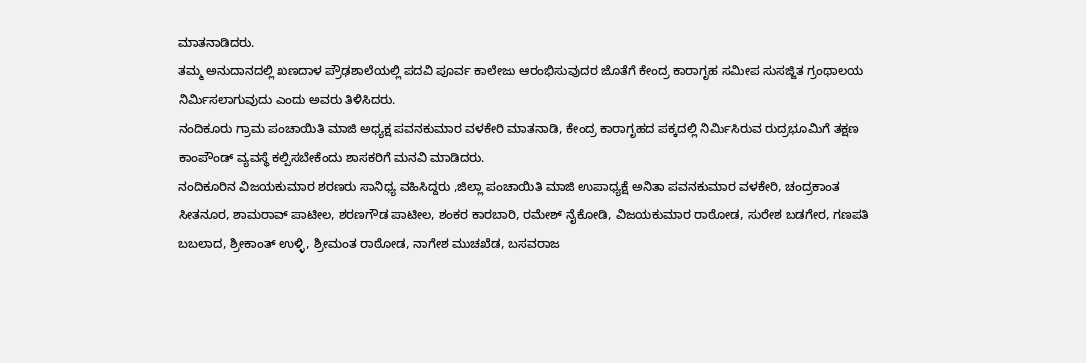ಮಾತನಾಡಿದರು.
ತಮ್ಮ ಅನುದಾನದಲ್ಲಿ ಖಣದಾಳ ಪ್ರೌಢಶಾಲೆಯಲ್ಲಿ ಪದವಿ ಪೂರ್ವ ಕಾಲೇಜು ಆರಂಭಿಸುವುದರ ಜೊತೆಗೆ ಕೇಂದ್ರ ಕಾರಾಗೃಹ ಸಮೀಪ ಸುಸಜ್ಜಿತ ಗ್ರಂಥಾಲಯ ನಿರ್ಮಿಸಲಾಗುವುದು ಎಂದು ಅವರು ತಿಳಿಸಿದರು.
ನಂದಿಕೂರು ಗ್ರಾಮ ಪಂಚಾಯಿತಿ ಮಾಜಿ ಅಧ್ಯಕ್ಷ ಪವನಕುಮಾರ ವಳಕೇರಿ ಮಾತನಾಡಿ, ಕೇಂದ್ರ ಕಾರಾಗೃಹದ ಪಕ್ಕದಲ್ಲಿ ನಿರ್ಮಿಸಿರುವ ರುದ್ರಭೂಮಿಗೆ ತಕ್ಷಣ ಕಾಂಪೌಂಡ್ ವ್ಯವಸ್ಥೆ ಕಲ್ಪಿಸಬೇಕೆಂದು ಶಾಸಕರಿಗೆ ಮನವಿ ಮಾಡಿದರು.
ನಂದಿಕೂರಿನ ವಿಜಯಕುಮಾರ ಶರಣರು ಸಾನಿಧ್ಯ ವಹಿಸಿದ್ದರು ,ಜಿಲ್ಲಾ ಪಂಚಾಯಿತಿ ಮಾಜಿ ಉಪಾಧ್ಯಕ್ಷೆ ಅನಿತಾ ಪವನಕುಮಾರ ವಳಕೇರಿ, ಚಂದ್ರಕಾಂತ ಸೀತನೂರ, ಶಾಮರಾವ್ ಪಾಟೀಲ, ಶರಣಗೌಡ ಪಾಟೀಲ, ಶಂಕರ ಕಾರಬಾರಿ, ರಮೇಶ್ ನೈಕೋಡಿ, ವಿಜಯಕುಮಾರ ರಾಠೋಡ, ಸುರೇಶ ಬಡಗೇರ, ಗಣಪತಿ ಬಬಲಾದ, ಶ್ರೀಕಾಂತ್ ಉಳ್ಳಿ, ಶ್ರೀಮಂತ ರಾಠೋಡ, ನಾಗೇಶ ಮುಚಖೆಡ, ಬಸವರಾಜ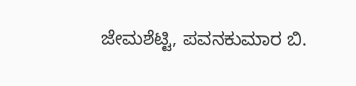ಜೇಮಶೆಟ್ಟಿ, ಪವನಕುಮಾರ ಬಿ.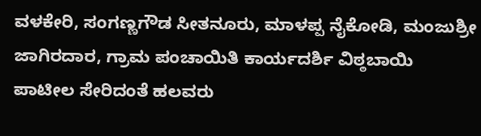ವಳಕೇರಿ, ಸಂಗಣ್ಣಗೌಡ ಸೀತನೂರು, ಮಾಳಪ್ಪ ನೈಕೋಡಿ, ಮಂಜುಶ್ರೀ ಜಾಗಿರದಾರ, ಗ್ರಾಮ ಪಂಚಾಯಿತಿ ಕಾರ್ಯದರ್ಶಿ ವಿಠ್ಠಬಾಯಿ ಪಾಟೀಲ ಸೇರಿದಂತೆ ಹಲವರು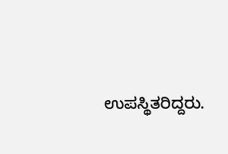ಉಪಸ್ಥಿತರಿದ್ದರು.